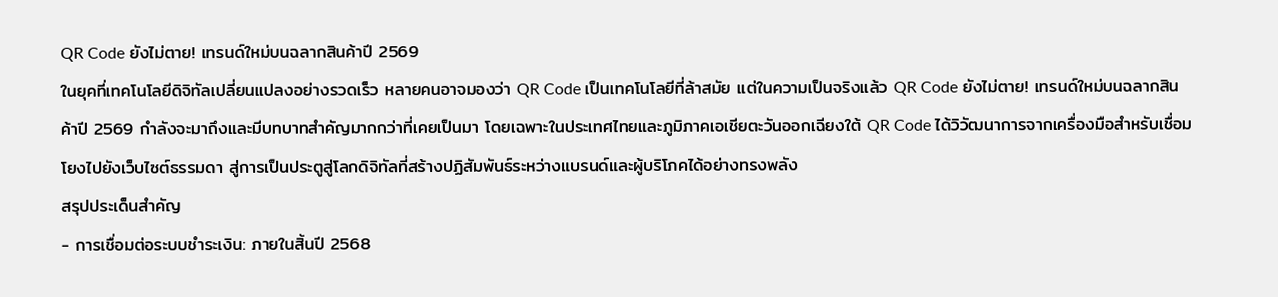QR Code ยังไม่ตาย! เทรนด์ใหม่บนฉลากสินค้าปี 2569
ในยุคที่เทคโนโลยีดิจิทัลเปลี่ยนแปลงอย่างรวดเร็ว หลายคนอาจมองว่า QR Code เป็นเทคโนโลยีที่ล้าสมัย แต่ในความเป็นจริงแล้ว QR Code ยังไม่ตาย! เทรนด์ใหม่บนฉลากสินค้าปี 2569 กำลังจะมาถึงและมีบทบาทสำคัญมากกว่าที่เคยเป็นมา โดยเฉพาะในประเทศไทยและภูมิภาคเอเชียตะวันออกเฉียงใต้ QR Code ได้วิวัฒนาการจากเครื่องมือสำหรับเชื่อมโยงไปยังเว็บไซต์ธรรมดา สู่การเป็นประตูสู่โลกดิจิทัลที่สร้างปฏิสัมพันธ์ระหว่างแบรนด์และผู้บริโภคได้อย่างทรงพลัง
สรุปประเด็นสำคัญ
- การเชื่อมต่อระบบชำระเงิน: ภายในสิ้นปี 2568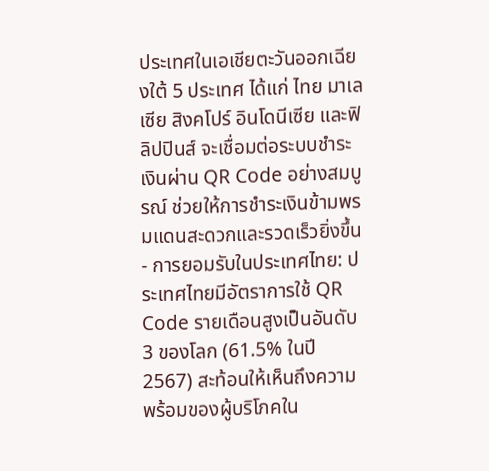ประเทศในเอเชียตะวันออกเฉียงใต้ 5 ประเทศ ได้แก่ ไทย มาเลเซีย สิงคโปร์ อินโดนีเซีย และฟิลิปปินส์ จะเชื่อมต่อระบบชำระเงินผ่าน QR Code อย่างสมบูรณ์ ช่วยให้การชำระเงินข้ามพรมแดนสะดวกและรวดเร็วยิ่งขึ้น
- การยอมรับในประเทศไทย: ประเทศไทยมีอัตราการใช้ QR Code รายเดือนสูงเป็นอันดับ 3 ของโลก (61.5% ในปี 2567) สะท้อนให้เห็นถึงความพร้อมของผู้บริโภคใน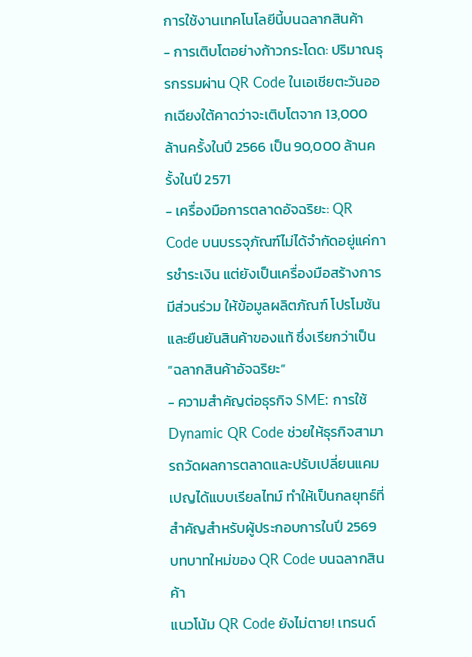การใช้งานเทคโนโลยีนี้บนฉลากสินค้า
- การเติบโตอย่างก้าวกระโดด: ปริมาณธุรกรรมผ่าน QR Code ในเอเชียตะวันออกเฉียงใต้คาดว่าจะเติบโตจาก 13,000 ล้านครั้งในปี 2566 เป็น 90,000 ล้านครั้งในปี 2571
- เครื่องมือการตลาดอัจฉริยะ: QR Code บนบรรจุภัณฑ์ไม่ได้จำกัดอยู่แค่การชำระเงิน แต่ยังเป็นเครื่องมือสร้างการมีส่วนร่วม ให้ข้อมูลผลิตภัณฑ์ โปรโมชัน และยืนยันสินค้าของแท้ ซึ่งเรียกว่าเป็น “ฉลากสินค้าอัจฉริยะ”
- ความสำคัญต่อธุรกิจ SME: การใช้ Dynamic QR Code ช่วยให้ธุรกิจสามารถวัดผลการตลาดและปรับเปลี่ยนแคมเปญได้แบบเรียลไทม์ ทำให้เป็นกลยุทธ์ที่สำคัญสำหรับผู้ประกอบการในปี 2569
บทบาทใหม่ของ QR Code บนฉลากสินค้า
แนวโน้ม QR Code ยังไม่ตาย! เทรนด์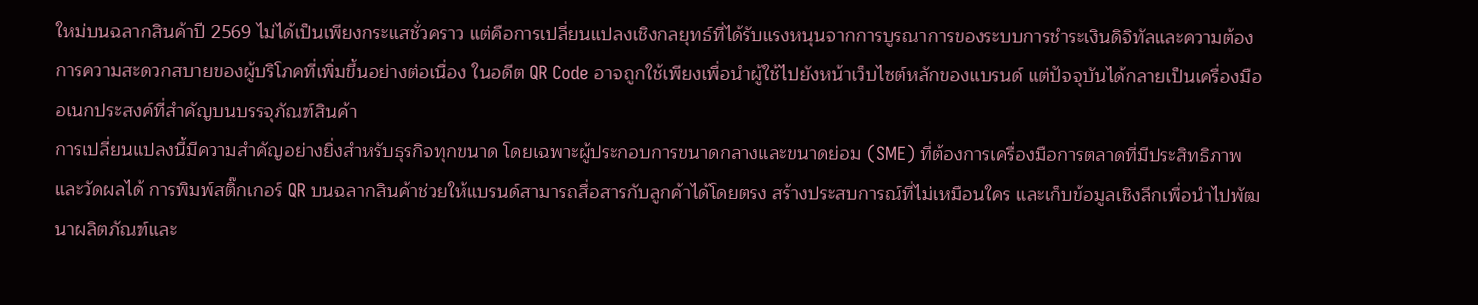ใหม่บนฉลากสินค้าปี 2569 ไม่ได้เป็นเพียงกระแสชั่วคราว แต่คือการเปลี่ยนแปลงเชิงกลยุทธ์ที่ได้รับแรงหนุนจากการบูรณาการของระบบการชำระเงินดิจิทัลและความต้องการความสะดวกสบายของผู้บริโภคที่เพิ่มขึ้นอย่างต่อเนื่อง ในอดีต QR Code อาจถูกใช้เพียงเพื่อนำผู้ใช้ไปยังหน้าเว็บไซต์หลักของแบรนด์ แต่ปัจจุบันได้กลายเป็นเครื่องมืออเนกประสงค์ที่สำคัญบนบรรจุภัณฑ์สินค้า
การเปลี่ยนแปลงนี้มีความสำคัญอย่างยิ่งสำหรับธุรกิจทุกขนาด โดยเฉพาะผู้ประกอบการขนาดกลางและขนาดย่อม (SME) ที่ต้องการเครื่องมือการตลาดที่มีประสิทธิภาพและวัดผลได้ การพิมพ์สติ๊กเกอร์ QR บนฉลากสินค้าช่วยให้แบรนด์สามารถสื่อสารกับลูกค้าได้โดยตรง สร้างประสบการณ์ที่ไม่เหมือนใคร และเก็บข้อมูลเชิงลึกเพื่อนำไปพัฒนาผลิตภัณฑ์และ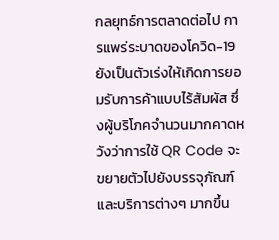กลยุทธ์การตลาดต่อไป การแพร่ระบาดของโควิด-19 ยังเป็นตัวเร่งให้เกิดการยอมรับการค้าแบบไร้สัมผัส ซึ่งผู้บริโภคจำนวนมากคาดหวังว่าการใช้ QR Code จะขยายตัวไปยังบรรจุภัณฑ์และบริการต่างๆ มากขึ้น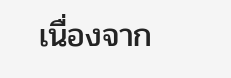เนื่องจาก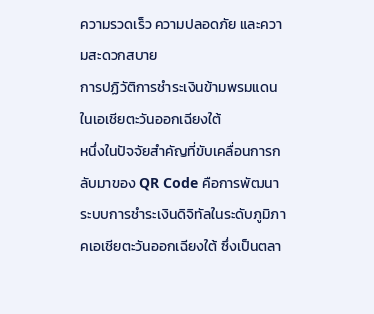ความรวดเร็ว ความปลอดภัย และความสะดวกสบาย
การปฏิวัติการชำระเงินข้ามพรมแดนในเอเชียตะวันออกเฉียงใต้
หนึ่งในปัจจัยสำคัญที่ขับเคลื่อนการกลับมาของ QR Code คือการพัฒนาระบบการชำระเงินดิจิทัลในระดับภูมิภาคเอเชียตะวันออกเฉียงใต้ ซึ่งเป็นตลา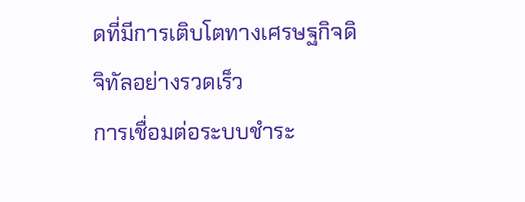ดที่มีการเติบโตทางเศรษฐกิจดิจิทัลอย่างรวดเร็ว
การเชื่อมต่อระบบชำระ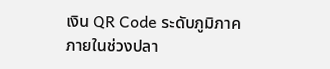เงิน QR Code ระดับภูมิภาค
ภายในช่วงปลา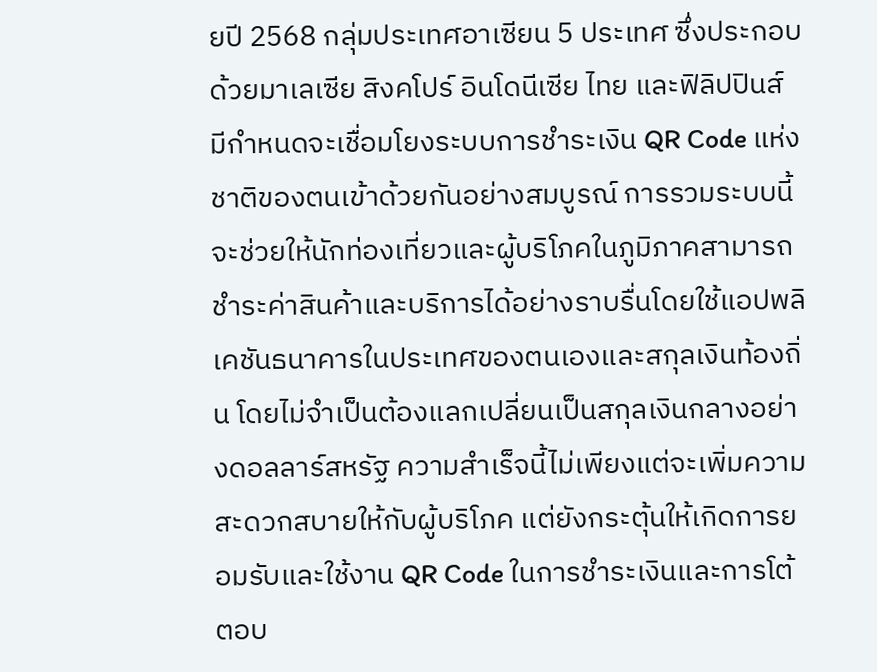ยปี 2568 กลุ่มประเทศอาเซียน 5 ประเทศ ซึ่งประกอบด้วยมาเลเซีย สิงคโปร์ อินโดนีเซีย ไทย และฟิลิปปินส์ มีกำหนดจะเชื่อมโยงระบบการชำระเงิน QR Code แห่งชาติของตนเข้าด้วยกันอย่างสมบูรณ์ การรวมระบบนี้จะช่วยให้นักท่องเที่ยวและผู้บริโภคในภูมิภาคสามารถชำระค่าสินค้าและบริการได้อย่างราบรื่นโดยใช้แอปพลิเคชันธนาคารในประเทศของตนเองและสกุลเงินท้องถิ่น โดยไม่จำเป็นต้องแลกเปลี่ยนเป็นสกุลเงินกลางอย่างดอลลาร์สหรัฐ ความสำเร็จนี้ไม่เพียงแต่จะเพิ่มความสะดวกสบายให้กับผู้บริโภค แต่ยังกระตุ้นให้เกิดการยอมรับและใช้งาน QR Code ในการชำระเงินและการโต้ตอบ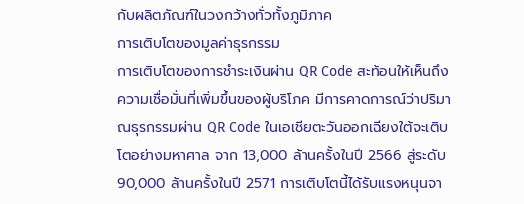กับผลิตภัณฑ์ในวงกว้างทั่วทั้งภูมิภาค
การเติบโตของมูลค่าธุรกรรม
การเติบโตของการชำระเงินผ่าน QR Code สะท้อนให้เห็นถึงความเชื่อมั่นที่เพิ่มขึ้นของผู้บริโภค มีการคาดการณ์ว่าปริมาณธุรกรรมผ่าน QR Code ในเอเชียตะวันออกเฉียงใต้จะเติบโตอย่างมหาศาล จาก 13,000 ล้านครั้งในปี 2566 สู่ระดับ 90,000 ล้านครั้งในปี 2571 การเติบโตนี้ได้รับแรงหนุนจา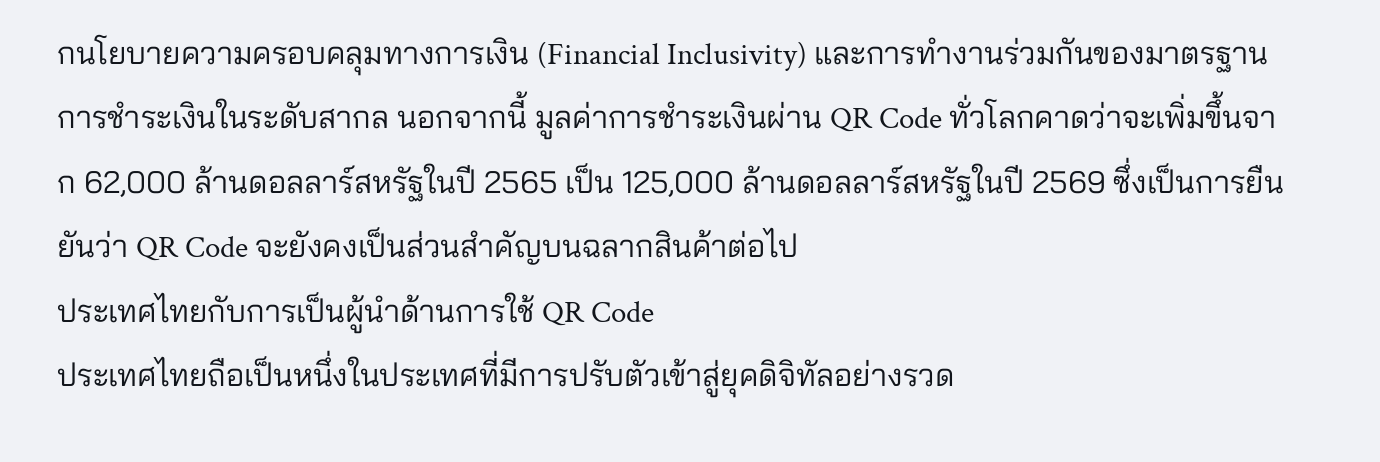กนโยบายความครอบคลุมทางการเงิน (Financial Inclusivity) และการทำงานร่วมกันของมาตรฐานการชำระเงินในระดับสากล นอกจากนี้ มูลค่าการชำระเงินผ่าน QR Code ทั่วโลกคาดว่าจะเพิ่มขึ้นจาก 62,000 ล้านดอลลาร์สหรัฐในปี 2565 เป็น 125,000 ล้านดอลลาร์สหรัฐในปี 2569 ซึ่งเป็นการยืนยันว่า QR Code จะยังคงเป็นส่วนสำคัญบนฉลากสินค้าต่อไป
ประเทศไทยกับการเป็นผู้นำด้านการใช้ QR Code
ประเทศไทยถือเป็นหนึ่งในประเทศที่มีการปรับตัวเข้าสู่ยุคดิจิทัลอย่างรวด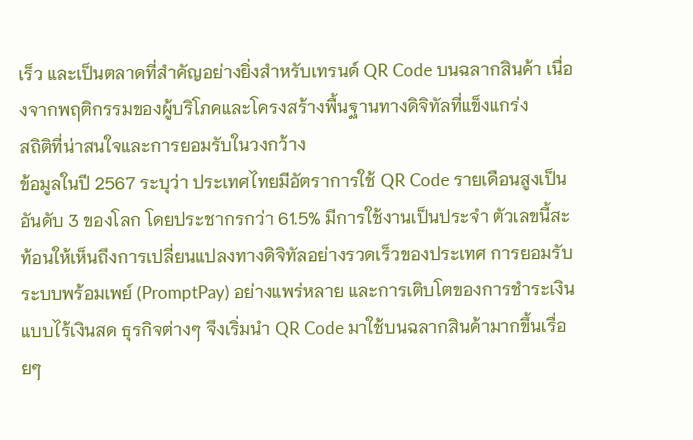เร็ว และเป็นตลาดที่สำคัญอย่างยิ่งสำหรับเทรนด์ QR Code บนฉลากสินค้า เนื่องจากพฤติกรรมของผู้บริโภคและโครงสร้างพื้นฐานทางดิจิทัลที่แข็งแกร่ง
สถิติที่น่าสนใจและการยอมรับในวงกว้าง
ข้อมูลในปี 2567 ระบุว่า ประเทศไทยมีอัตราการใช้ QR Code รายเดือนสูงเป็นอันดับ 3 ของโลก โดยประชากรกว่า 61.5% มีการใช้งานเป็นประจำ ตัวเลขนี้สะท้อนให้เห็นถึงการเปลี่ยนแปลงทางดิจิทัลอย่างรวดเร็วของประเทศ การยอมรับระบบพร้อมเพย์ (PromptPay) อย่างแพร่หลาย และการเติบโตของการชำระเงินแบบไร้เงินสด ธุรกิจต่างๆ จึงเริ่มนำ QR Code มาใช้บนฉลากสินค้ามากขึ้นเรื่อยๆ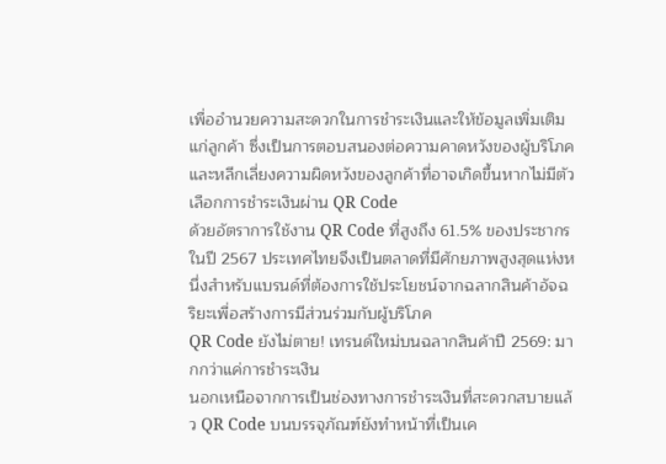เพื่ออำนวยความสะดวกในการชำระเงินและให้ข้อมูลเพิ่มเติมแก่ลูกค้า ซึ่งเป็นการตอบสนองต่อความคาดหวังของผู้บริโภคและหลีกเลี่ยงความผิดหวังของลูกค้าที่อาจเกิดขึ้นหากไม่มีตัวเลือกการชำระเงินผ่าน QR Code
ด้วยอัตราการใช้งาน QR Code ที่สูงถึง 61.5% ของประชากรในปี 2567 ประเทศไทยจึงเป็นตลาดที่มีศักยภาพสูงสุดแห่งหนึ่งสำหรับแบรนด์ที่ต้องการใช้ประโยชน์จากฉลากสินค้าอัจฉริยะเพื่อสร้างการมีส่วนร่วมกับผู้บริโภค
QR Code ยังไม่ตาย! เทรนด์ใหม่บนฉลากสินค้าปี 2569: มากกว่าแค่การชำระเงิน
นอกเหนือจากการเป็นช่องทางการชำระเงินที่สะดวกสบายแล้ว QR Code บนบรรจุภัณฑ์ยังทำหน้าที่เป็นเค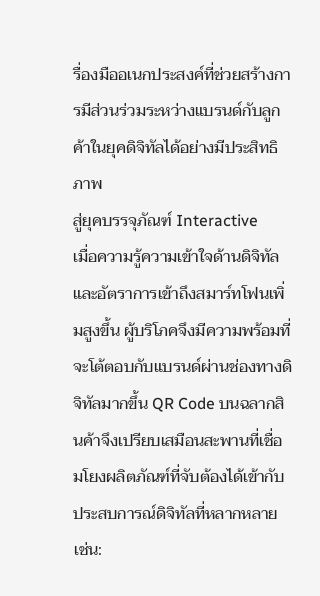รื่องมืออเนกประสงค์ที่ช่วยสร้างการมีส่วนร่วมระหว่างแบรนด์กับลูกค้าในยุคดิจิทัลได้อย่างมีประสิทธิภาพ
สู่ยุคบรรจุภัณฑ์ Interactive
เมื่อความรู้ความเข้าใจด้านดิจิทัลและอัตราการเข้าถึงสมาร์ทโฟนเพิ่มสูงขึ้น ผู้บริโภคจึงมีความพร้อมที่จะโต้ตอบกับแบรนด์ผ่านช่องทางดิจิทัลมากขึ้น QR Code บนฉลากสินค้าจึงเปรียบเสมือนสะพานที่เชื่อมโยงผลิตภัณฑ์ที่จับต้องได้เข้ากับประสบการณ์ดิจิทัลที่หลากหลาย เช่น: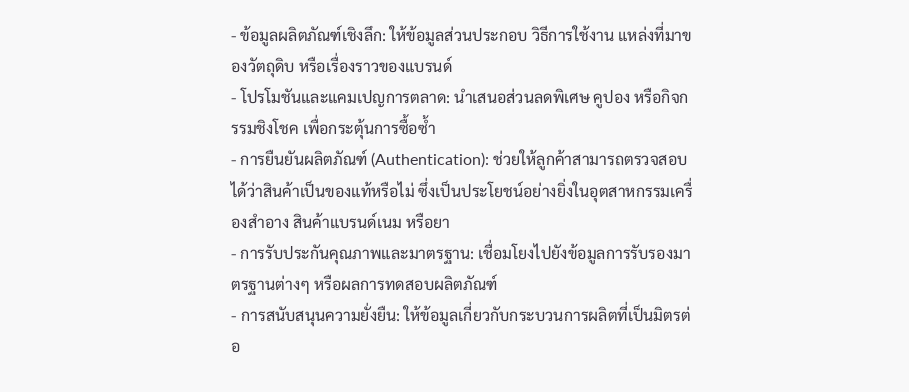- ข้อมูลผลิตภัณฑ์เชิงลึก: ให้ข้อมูลส่วนประกอบ วิธีการใช้งาน แหล่งที่มาของวัตถุดิบ หรือเรื่องราวของแบรนด์
- โปรโมชันและแคมเปญการตลาด: นำเสนอส่วนลดพิเศษ คูปอง หรือกิจกรรมชิงโชค เพื่อกระตุ้นการซื้อซ้ำ
- การยืนยันผลิตภัณฑ์ (Authentication): ช่วยให้ลูกค้าสามารถตรวจสอบได้ว่าสินค้าเป็นของแท้หรือไม่ ซึ่งเป็นประโยชน์อย่างยิ่งในอุตสาหกรรมเครื่องสำอาง สินค้าแบรนด์เนม หรือยา
- การรับประกันคุณภาพและมาตรฐาน: เชื่อมโยงไปยังข้อมูลการรับรองมาตรฐานต่างๆ หรือผลการทดสอบผลิตภัณฑ์
- การสนับสนุนความยั่งยืน: ให้ข้อมูลเกี่ยวกับกระบวนการผลิตที่เป็นมิตรต่อ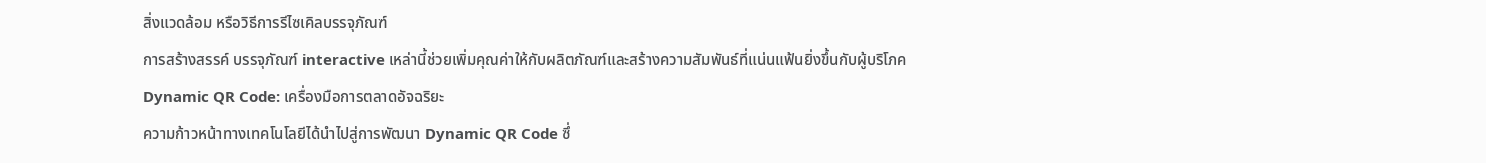สิ่งแวดล้อม หรือวิธีการรีไซเคิลบรรจุภัณฑ์
การสร้างสรรค์ บรรจุภัณฑ์ interactive เหล่านี้ช่วยเพิ่มคุณค่าให้กับผลิตภัณฑ์และสร้างความสัมพันธ์ที่แน่นแฟ้นยิ่งขึ้นกับผู้บริโภค
Dynamic QR Code: เครื่องมือการตลาดอัจฉริยะ
ความก้าวหน้าทางเทคโนโลยีได้นำไปสู่การพัฒนา Dynamic QR Code ซึ่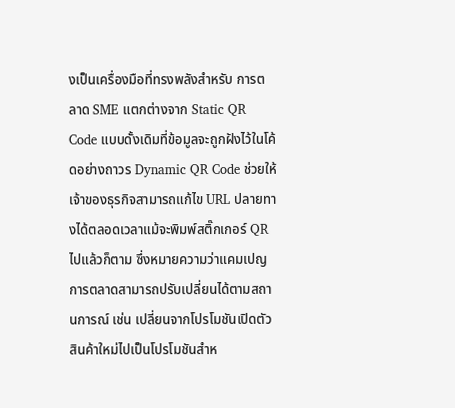งเป็นเครื่องมือที่ทรงพลังสำหรับ การตลาด SME แตกต่างจาก Static QR Code แบบดั้งเดิมที่ข้อมูลจะถูกฝังไว้ในโค้ดอย่างถาวร Dynamic QR Code ช่วยให้เจ้าของธุรกิจสามารถแก้ไข URL ปลายทางได้ตลอดเวลาแม้จะพิมพ์สติ๊กเกอร์ QR ไปแล้วก็ตาม ซึ่งหมายความว่าแคมเปญการตลาดสามารถปรับเปลี่ยนได้ตามสถานการณ์ เช่น เปลี่ยนจากโปรโมชันเปิดตัวสินค้าใหม่ไปเป็นโปรโมชันสำห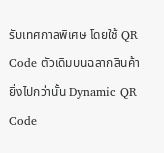รับเทศกาลพิเศษ โดยใช้ QR Code ตัวเดิมบนฉลากสินค้า
ยิ่งไปกว่านั้น Dynamic QR Code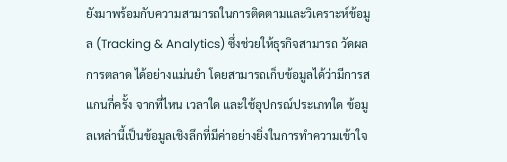ยังมาพร้อมกับความสามารถในการติดตามและวิเคราะห์ข้อมูล (Tracking & Analytics) ซึ่งช่วยให้ธุรกิจสามารถ วัดผลการตลาด ได้อย่างแม่นยำ โดยสามารถเก็บข้อมูลได้ว่ามีการสแกนกี่ครั้ง จากที่ไหน เวลาใด และใช้อุปกรณ์ประเภทใด ข้อมูลเหล่านี้เป็นข้อมูลเชิงลึกที่มีค่าอย่างยิ่งในการทำความเข้าใจ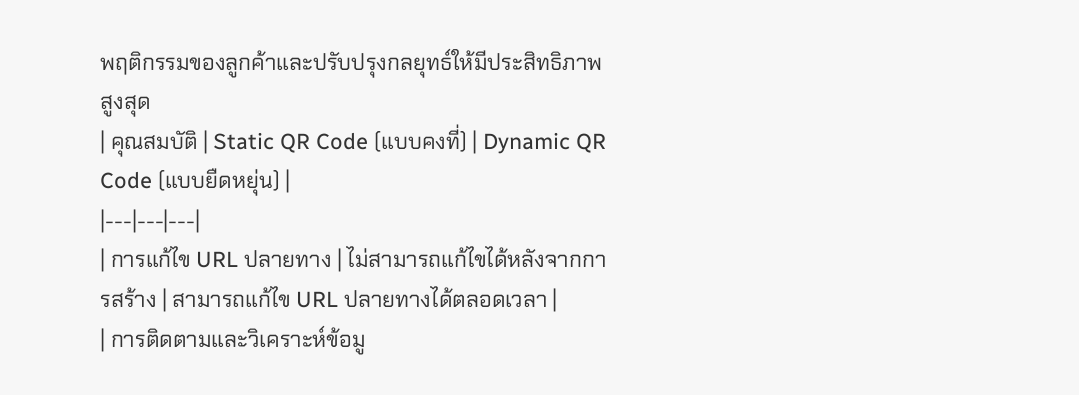พฤติกรรมของลูกค้าและปรับปรุงกลยุทธ์ให้มีประสิทธิภาพสูงสุด
| คุณสมบัติ | Static QR Code (แบบคงที่) | Dynamic QR Code (แบบยืดหยุ่น) |
|---|---|---|
| การแก้ไข URL ปลายทาง | ไม่สามารถแก้ไขได้หลังจากการสร้าง | สามารถแก้ไข URL ปลายทางได้ตลอดเวลา |
| การติดตามและวิเคราะห์ข้อมู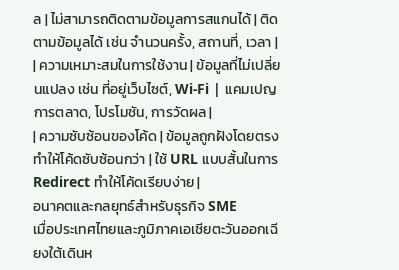ล | ไม่สามารถติดตามข้อมูลการสแกนได้ | ติดตามข้อมูลได้ เช่น จำนวนครั้ง, สถานที่, เวลา |
| ความเหมาะสมในการใช้งาน | ข้อมูลที่ไม่เปลี่ยนแปลง เช่น ที่อยู่เว็บไซต์, Wi-Fi | แคมเปญการตลาด, โปรโมชัน, การวัดผล |
| ความซับซ้อนของโค้ด | ข้อมูลถูกฝังโดยตรง ทำให้โค้ดซับซ้อนกว่า | ใช้ URL แบบสั้นในการ Redirect ทำให้โค้ดเรียบง่าย |
อนาคตและกลยุทธ์สำหรับธุรกิจ SME
เมื่อประเทศไทยและภูมิภาคเอเชียตะวันออกเฉียงใต้เดินห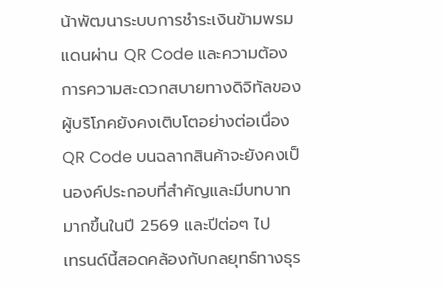น้าพัฒนาระบบการชำระเงินข้ามพรมแดนผ่าน QR Code และความต้องการความสะดวกสบายทางดิจิทัลของผู้บริโภคยังคงเติบโตอย่างต่อเนื่อง QR Code บนฉลากสินค้าจะยังคงเป็นองค์ประกอบที่สำคัญและมีบทบาทมากขึ้นในปี 2569 และปีต่อๆ ไป
เทรนด์นี้สอดคล้องกับกลยุทธ์ทางธุร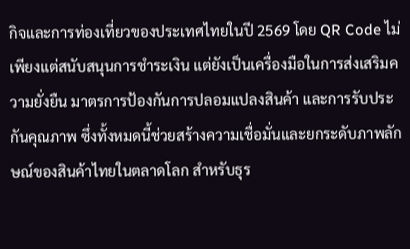กิจและการท่องเที่ยวของประเทศไทยในปี 2569 โดย QR Code ไม่เพียงแต่สนับสนุนการชำระเงิน แต่ยังเป็นเครื่องมือในการส่งเสริมความยั่งยืน มาตรการป้องกันการปลอมแปลงสินค้า และการรับประกันคุณภาพ ซึ่งทั้งหมดนี้ช่วยสร้างความเชื่อมั่นและยกระดับภาพลักษณ์ของสินค้าไทยในตลาดโลก สำหรับธุร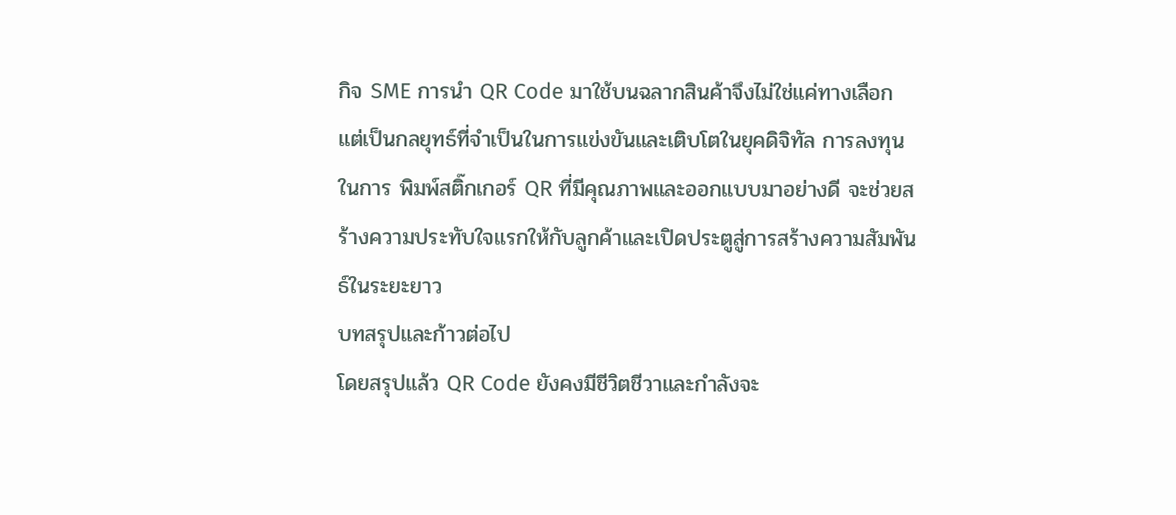กิจ SME การนำ QR Code มาใช้บนฉลากสินค้าจึงไม่ใช่แค่ทางเลือก แต่เป็นกลยุทธ์ที่จำเป็นในการแข่งขันและเติบโตในยุคดิจิทัล การลงทุนในการ พิมพ์สติ๊กเกอร์ QR ที่มีคุณภาพและออกแบบมาอย่างดี จะช่วยสร้างความประทับใจแรกให้กับลูกค้าและเปิดประตูสู่การสร้างความสัมพันธ์ในระยะยาว
บทสรุปและก้าวต่อไป
โดยสรุปแล้ว QR Code ยังคงมีชีวิตชีวาและกำลังจะ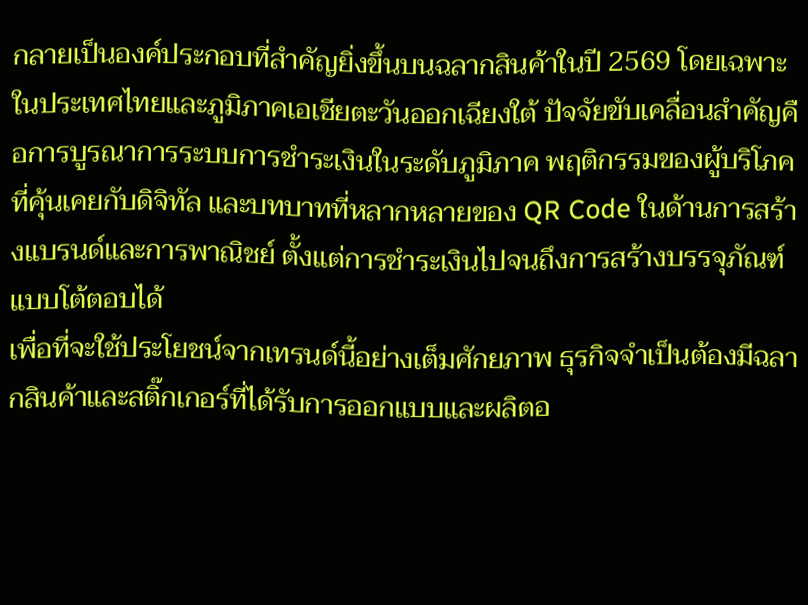กลายเป็นองค์ประกอบที่สำคัญยิ่งขึ้นบนฉลากสินค้าในปี 2569 โดยเฉพาะในประเทศไทยและภูมิภาคเอเชียตะวันออกเฉียงใต้ ปัจจัยขับเคลื่อนสำคัญคือการบูรณาการระบบการชำระเงินในระดับภูมิภาค พฤติกรรมของผู้บริโภคที่คุ้นเคยกับดิจิทัล และบทบาทที่หลากหลายของ QR Code ในด้านการสร้างแบรนด์และการพาณิชย์ ตั้งแต่การชำระเงินไปจนถึงการสร้างบรรจุภัณฑ์แบบโต้ตอบได้
เพื่อที่จะใช้ประโยชน์จากเทรนด์นี้อย่างเต็มศักยภาพ ธุรกิจจำเป็นต้องมีฉลากสินค้าและสติ๊กเกอร์ที่ได้รับการออกแบบและผลิตอ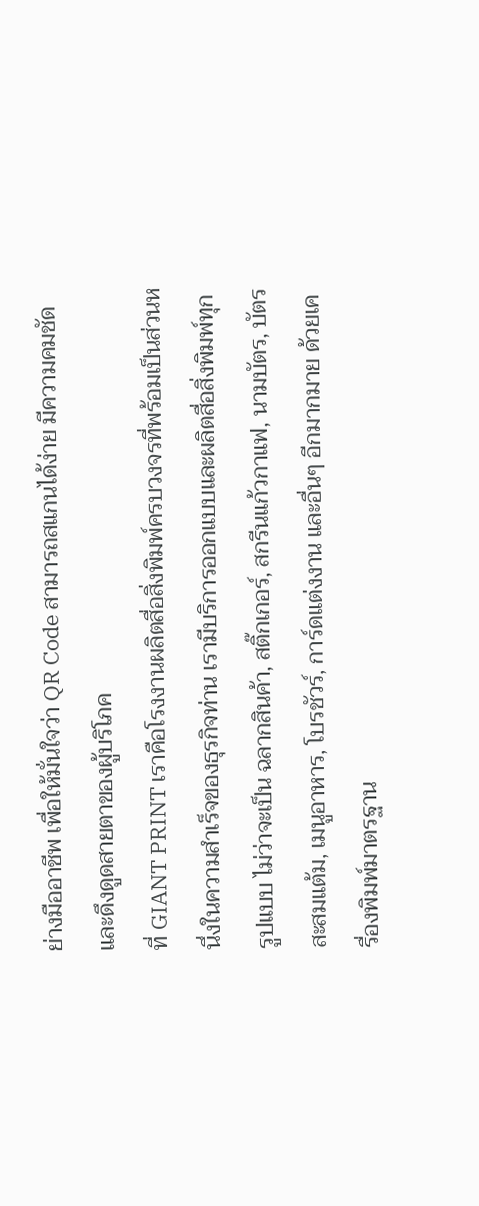ย่างมืออาชีพ เพื่อให้มั่นใจว่า QR Code สามารถสแกนได้ง่าย มีความคมชัด และดึงดูดสายตาของผู้บริโภค
ที่ GIANT PRINT เราคือโรงงานผลิตสื่อสิ่งพิมพ์ครบวงจรที่พร้อมเป็นส่วนหนึ่งในความสำเร็จของธุรกิจท่าน เรามีบริการออกแบบและผลิตสื่อสิ่งพิมพ์ทุกรูปแบบ ไม่ว่าจะเป็น ฉลากสินค้า, สติ๊กเกอร์, สกรีนแก้วกาแฟ, นามบัตร, บัตรสะสมแต้ม, เมนูอาหาร, โบรชัวร์, การ์ดแต่งงาน และอื่นๆ อีกมากมาย ด้วยเครื่องพิมพ์มาตรฐาน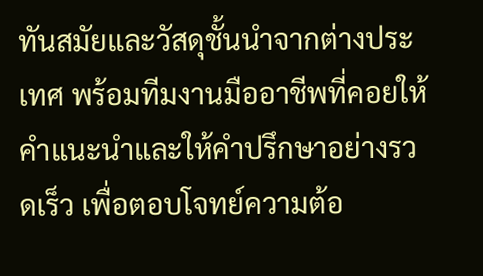ทันสมัยและวัสดุชั้นนำจากต่างประเทศ พร้อมทีมงานมืออาชีพที่คอยให้คำแนะนำและให้คำปรึกษาอย่างรวดเร็ว เพื่อตอบโจทย์ความต้อ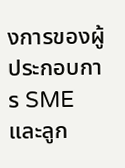งการของผู้ประกอบการ SME และลูก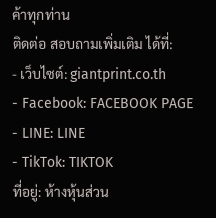ค้าทุกท่าน
ติดต่อ สอบถามเพิ่มเติม ได้ที่:
- เว็บไซต์: giantprint.co.th
- Facebook: FACEBOOK PAGE
- LINE: LINE
- TikTok: TIKTOK
ที่อยู่: ห้างหุ้นส่วน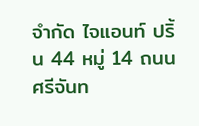จำกัด ไจแอนท์ ปริ้น 44 หมู่ 14 ถนน ศรีจันท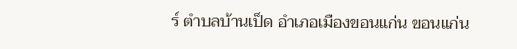ร์ ตำบลบ้านเป็ด อำเภอเมืองขอนแก่น ขอนแก่น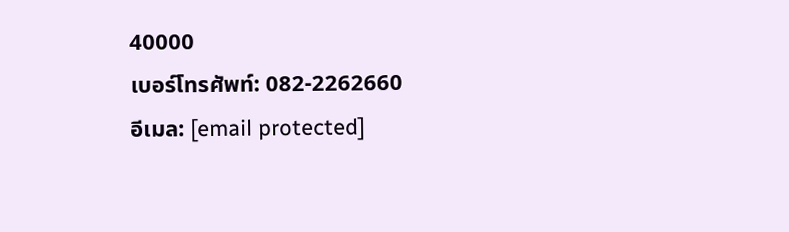40000
เบอร์โทรศัพท์: 082-2262660
อีเมล: [email protected]